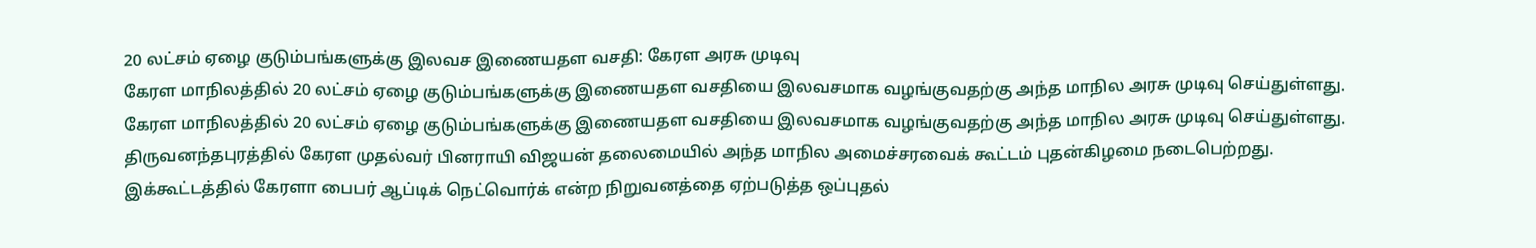20 லட்சம் ஏழை குடும்பங்களுக்கு இலவச இணையதள வசதி: கேரள அரசு முடிவு
கேரள மாநிலத்தில் 20 லட்சம் ஏழை குடும்பங்களுக்கு இணையதள வசதியை இலவசமாக வழங்குவதற்கு அந்த மாநில அரசு முடிவு செய்துள்ளது.
கேரள மாநிலத்தில் 20 லட்சம் ஏழை குடும்பங்களுக்கு இணையதள வசதியை இலவசமாக வழங்குவதற்கு அந்த மாநில அரசு முடிவு செய்துள்ளது.
திருவனந்தபுரத்தில் கேரள முதல்வர் பினராயி விஜயன் தலைமையில் அந்த மாநில அமைச்சரவைக் கூட்டம் புதன்கிழமை நடைபெற்றது. இக்கூட்டத்தில் கேரளா பைபர் ஆப்டிக் நெட்வொர்க் என்ற நிறுவனத்தை ஏற்படுத்த ஒப்புதல்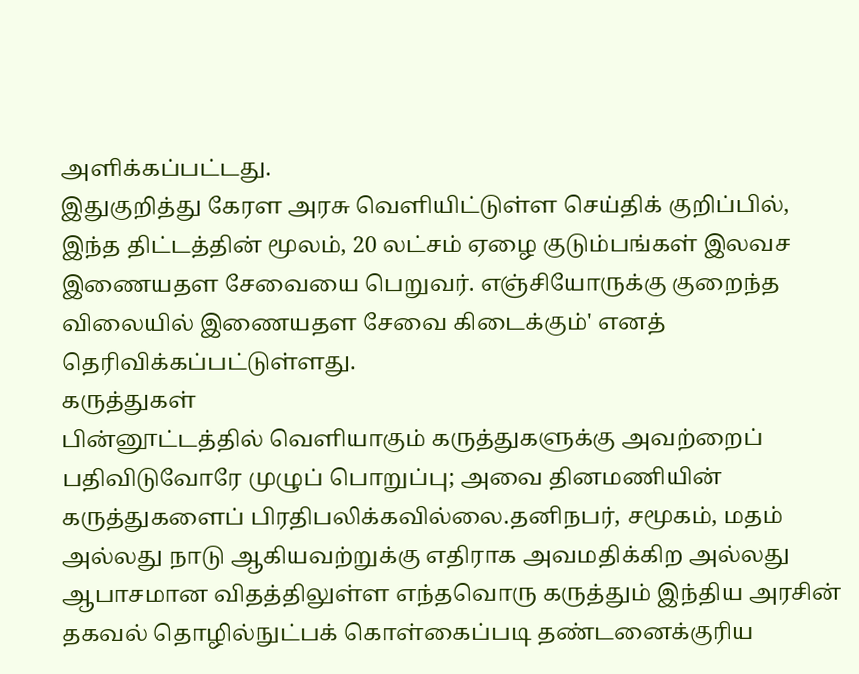அளிக்கப்பட்டது.
இதுகுறித்து கேரள அரசு வெளியிட்டுள்ள செய்திக் குறிப்பில், இந்த திட்டத்தின் மூலம், 20 லட்சம் ஏழை குடும்பங்கள் இலவச இணையதள சேவையை பெறுவர். எஞ்சியோருக்கு குறைந்த விலையில் இணையதள சேவை கிடைக்கும்' எனத் தெரிவிக்கப்பட்டுள்ளது.
கருத்துகள்
பின்னூட்டத்தில் வெளியாகும் கருத்துகளுக்கு அவற்றைப் பதிவிடுவோரே முழுப் பொறுப்பு; அவை தினமணியின் கருத்துகளைப் பிரதிபலிக்கவில்லை.தனிநபர், சமூகம், மதம் அல்லது நாடு ஆகியவற்றுக்கு எதிராக அவமதிக்கிற அல்லது ஆபாசமான விதத்திலுள்ள எந்தவொரு கருத்தும் இந்திய அரசின் தகவல் தொழில்நுட்பக் கொள்கைப்படி தண்டனைக்குரிய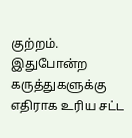குற்றம். இதுபோன்ற கருத்துகளுக்கு எதிராக உரிய சட்ட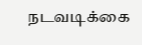நடவடிக்கை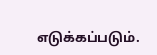எடுக்கப்படும்.